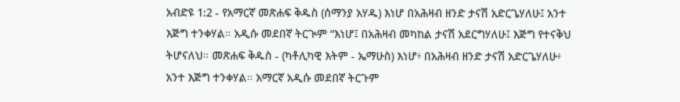አብድዩ 1:2 - የአማርኛ መጽሐፍ ቅዱስ (ሰማንያ አሃዱ) እነሆ በአሕዛብ ዘንድ ታናሽ አድርጌሃለሁ፤ አንተ እጅግ ተንቀሃል። አዲሱ መደበኛ ትርጒም “እነሆ፤ በአሕዛብ መካከል ታናሽ አደርግሃለሁ፤ እጅግ የተናቅህ ትሆናለህ። መጽሐፍ ቅዱስ - (ካቶሊካዊ እትም - ኤማሁስ) እነሆ፥ በአሕዛብ ዘንድ ታናሽ አድርጌሃለሁ፥ አንተ እጅግ ተንቀሃል። አማርኛ አዲሱ መደበኛ ትርጉም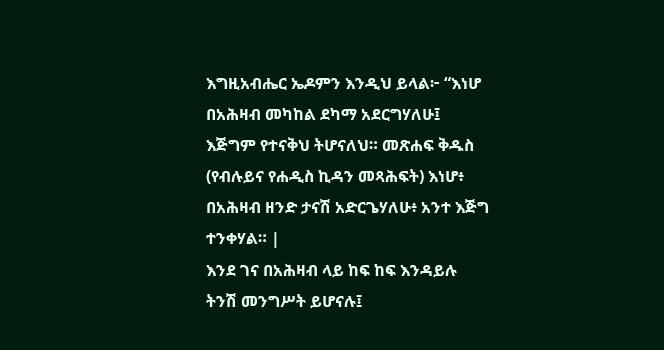እግዚአብሔር ኤዶምን እንዲህ ይላል፦ “እነሆ በአሕዛብ መካከል ደካማ አደርግሃለሁ፤ እጅግም የተናቅህ ትሆናለህ። መጽሐፍ ቅዱስ (የብሉይና የሐዲስ ኪዳን መጻሕፍት) እነሆ፥ በአሕዛብ ዘንድ ታናሽ አድርጌሃለሁ፥ አንተ እጅግ ተንቀሃል። |
እንደ ገና በአሕዛብ ላይ ከፍ ከፍ እንዳይሉ ትንሽ መንግሥት ይሆናሉ፤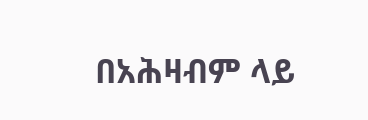በአሕዛብም ላይ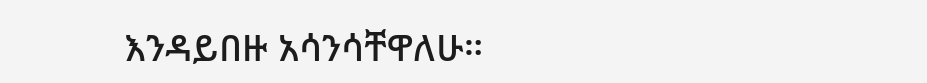እንዳይበዙ አሳንሳቸዋለሁ።